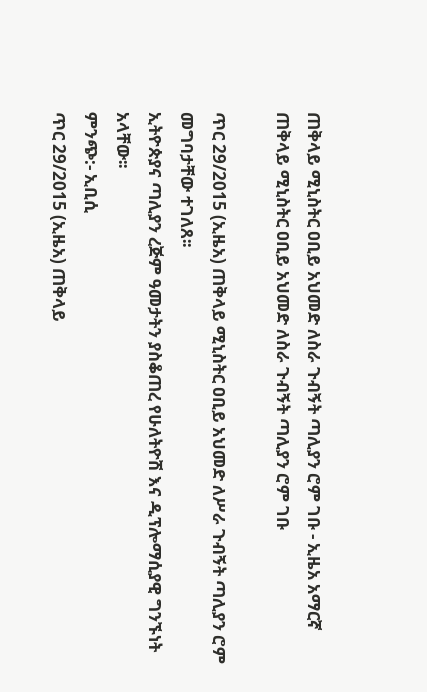ጠቅላይ ሚኒስትር ዐቢይ አህመድ ለስራ ጉብኝት ጣሊያን ሮም ገቡ - ኢዜአ አማርኛ
ጠቅላይ ሚኒስትር ዐቢይ አህመድ ለስራ ጉብኝት ጣሊያን ሮም ገቡ

ጥር 29/2015 (ኢዜአ) ጠቅላይ ሚኒስትር ዐቢይ አህመድ ለሥራ ጉብኝት ጣሊያን ሮም መግባታቸው ተገለጸ፡፡
ኢትዮጵያና ጣሊያን ረጅም ዓመታትን ያስቆጠረ የሁለትዮሽ እና ዲፕሎማሲያዊ ግንኙነት አላቸው፡፡
ምንጭ:- ኢቢሲ
ጥር 29/2015 (ኢዜአ) ጠቅላይ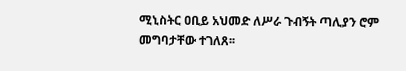ሚኒስትር ዐቢይ አህመድ ለሥራ ጉብኝት ጣሊያን ሮም መግባታቸው ተገለጸ፡፡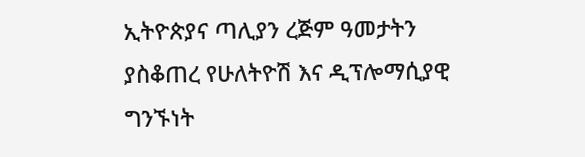ኢትዮጵያና ጣሊያን ረጅም ዓመታትን ያስቆጠረ የሁለትዮሽ እና ዲፕሎማሲያዊ ግንኙነት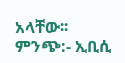አላቸው፡፡
ምንጭ:- ኢቢሲ